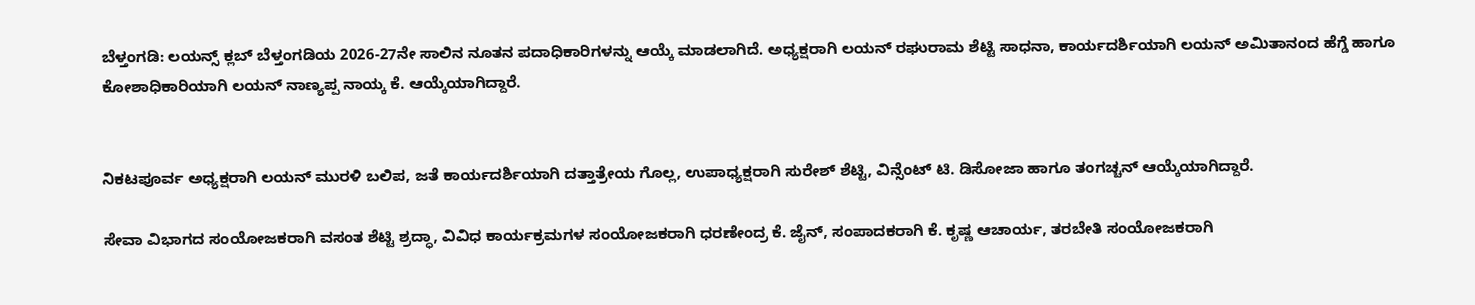ಬೆಳ್ತಂಗಡಿ: ಲಯನ್ಸ್ ಕ್ಲಬ್ ಬೆಳ್ತಂಗಡಿಯ 2026-27ನೇ ಸಾಲಿನ ನೂತನ ಪದಾಧಿಕಾರಿಗಳನ್ನು ಆಯ್ಕೆ ಮಾಡಲಾಗಿದೆ. ಅಧ್ಯಕ್ಷರಾಗಿ ಲಯನ್ ರಘುರಾಮ ಶೆಟ್ಟಿ ಸಾಧನಾ, ಕಾರ್ಯದರ್ಶಿಯಾಗಿ ಲಯನ್ ಅಮಿತಾನಂದ ಹೆಗ್ಡೆ ಹಾಗೂ ಕೋಶಾಧಿಕಾರಿಯಾಗಿ ಲಯನ್ ನಾಣ್ಯಪ್ಪ ನಾಯ್ಕ ಕೆ. ಆಯ್ಕೆಯಾಗಿದ್ದಾರೆ.


ನಿಕಟಪೂರ್ವ ಅಧ್ಯಕ್ಷರಾಗಿ ಲಯನ್ ಮುರಳಿ ಬಲಿಪ, ಜತೆ ಕಾರ್ಯದರ್ಶಿಯಾಗಿ ದತ್ತಾತ್ರೇಯ ಗೊಲ್ಲ, ಉಪಾಧ್ಯಕ್ಷರಾಗಿ ಸುರೇಶ್ ಶೆಟ್ಟಿ, ವಿನ್ಸೆಂಟ್ ಟಿ. ಡಿಸೋಜಾ ಹಾಗೂ ತಂಗಚ್ಚನ್ ಆಯ್ಕೆಯಾಗಿದ್ದಾರೆ.

ಸೇವಾ ವಿಭಾಗದ ಸಂಯೋಜಕರಾಗಿ ವಸಂತ ಶೆಟ್ಟಿ ಶ್ರದ್ಧಾ, ವಿವಿಧ ಕಾರ್ಯಕ್ರಮಗಳ ಸಂಯೋಜಕರಾಗಿ ಧರಣೇಂದ್ರ ಕೆ. ಜೈನ್, ಸಂಪಾದಕರಾಗಿ ಕೆ. ಕೃಷ್ಣ ಆಚಾರ್ಯ, ತರಬೇತಿ ಸಂಯೋಜಕರಾಗಿ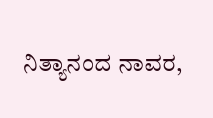ನಿತ್ಯಾನಂದ ನಾವರ,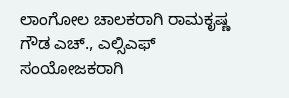ಲಾಂಗೋಲ ಚಾಲಕರಾಗಿ ರಾಮಕೃಷ್ಣ ಗೌಡ ಎಚ್., ಎಲ್ಸಿಎಫ್ ಸಂಯೋಜಕರಾಗಿ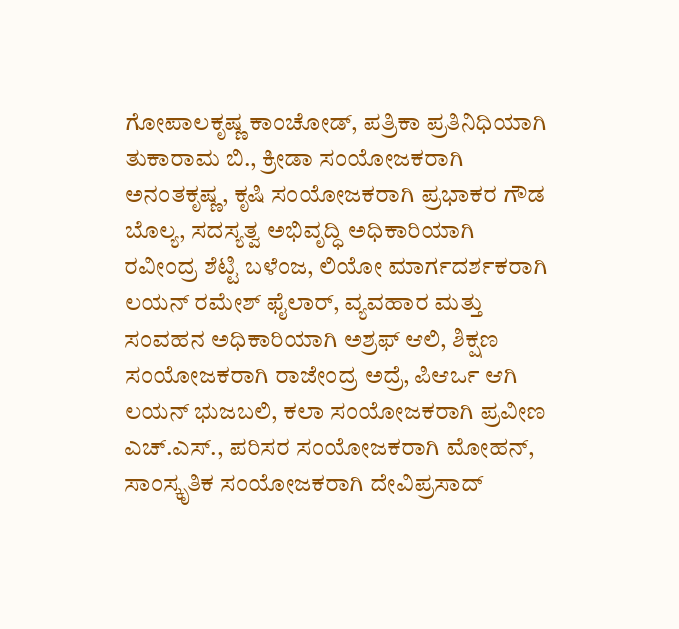ಗೋಪಾಲಕೃಷ್ಣ ಕಾಂಚೋಡ್, ಪತ್ರಿಕಾ ಪ್ರತಿನಿಧಿಯಾಗಿ ತುಕಾರಾಮ ಬಿ., ಕ್ರೀಡಾ ಸಂಯೋಜಕರಾಗಿ ಅನಂತಕೃಷ್ಣ, ಕೃಷಿ ಸಂಯೋಜಕರಾಗಿ ಪ್ರಭಾಕರ ಗೌಡ ಬೊಲ್ಯ, ಸದಸ್ಯತ್ವ ಅಭಿವೃದ್ಧಿ ಅಧಿಕಾರಿಯಾಗಿ ರವೀಂದ್ರ ಶೆಟ್ಟಿ ಬಳೆಂಜ, ಲಿಯೋ ಮಾರ್ಗದರ್ಶಕರಾಗಿ ಲಯನ್ ರಮೇಶ್ ಫೈಲಾರ್, ವ್ಯವಹಾರ ಮತ್ತು ಸಂವಹನ ಅಧಿಕಾರಿಯಾಗಿ ಅಶ್ರಫ್ ಆಲಿ, ಶಿಕ್ಷಣ ಸಂಯೋಜಕರಾಗಿ ರಾಜೇಂದ್ರ ಅದ್ರೆ, ಪಿಆರ್ಒ ಆಗಿ ಲಯನ್ ಭುಜಬಲಿ, ಕಲಾ ಸಂಯೋಜಕರಾಗಿ ಪ್ರವೀಣ ಎಚ್.ಎಸ್., ಪರಿಸರ ಸಂಯೋಜಕರಾಗಿ ಮೋಹನ್, ಸಾಂಸ್ಕೃತಿಕ ಸಂಯೋಜಕರಾಗಿ ದೇವಿಪ್ರಸಾದ್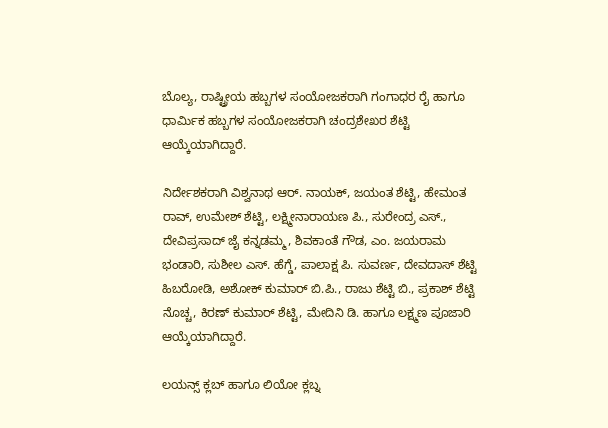ಬೊಲ್ಯ, ರಾಷ್ಟ್ರೀಯ ಹಬ್ಬಗಳ ಸಂಯೋಜಕರಾಗಿ ಗಂಗಾಧರ ರೈ ಹಾಗೂ ಧಾರ್ಮಿಕ ಹಬ್ಬಗಳ ಸಂಯೋಜಕರಾಗಿ ಚಂದ್ರಶೇಖರ ಶೆಟ್ಟಿ ಆಯ್ಕೆಯಾಗಿದ್ದಾರೆ.

ನಿರ್ದೇಶಕರಾಗಿ ವಿಶ್ವನಾಥ ಆರ್. ನಾಯಕ್, ಜಯಂತ ಶೆಟ್ಟಿ, ಹೇಮಂತ ರಾವ್, ಉಮೇಶ್ ಶೆಟ್ಟಿ, ಲಕ್ಷ್ಮೀನಾರಾಯಣ ಪಿ., ಸುರೇಂದ್ರ ಎಸ್., ದೇವಿಪ್ರಸಾದ್ ಜೈ ಕನ್ನಡಮ್ಮ, ಶಿವಕಾಂತೆ ಗೌಡ, ಎಂ. ಜಯರಾಮ ಭಂಡಾರಿ, ಸುಶೀಲ ಎಸ್. ಹೆಗ್ಡೆ, ಪಾಲಾಕ್ಷ ಪಿ. ಸುವರ್ಣ, ದೇವದಾಸ್ ಶೆಟ್ಟಿ ಹಿಬರೋಡಿ, ಅಶೋಕ್ ಕುಮಾರ್ ಬಿ.ಪಿ., ರಾಜು ಶೆಟ್ಟಿ ಬಿ., ಪ್ರಕಾಶ್ ಶೆಟ್ಟಿ ನೊಚ್ಚ, ಕಿರಣ್ ಕುಮಾರ್ ಶೆಟ್ಟಿ, ಮೇದಿನಿ ಡಿ. ಹಾಗೂ ಲಕ್ಷ್ಮಣ ಪೂಜಾರಿ ಆಯ್ಕೆಯಾಗಿದ್ದಾರೆ.

ಲಯನ್ಸ್ ಕ್ಲಬ್ ಹಾಗೂ ಲಿಯೋ ಕ್ಲಬ್ನ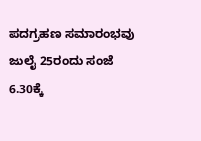ಪದಗ್ರಹಣ ಸಮಾರಂಭವು ಜುಲೈ 25ರಂದು ಸಂಜೆ 6.30ಕ್ಕೆ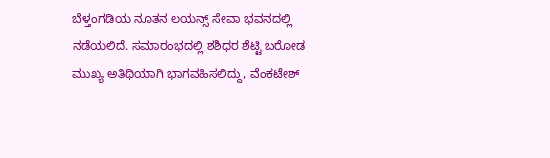ಬೆಳ್ತಂಗಡಿಯ ನೂತನ ಲಯನ್ಸ್ ಸೇವಾ ಭವನದಲ್ಲಿ ನಡೆಯಲಿದೆ. ಸಮಾರಂಭದಲ್ಲಿ ಶಶಿಧರ ಶೆಟ್ಟಿ ಬರೋಡ ಮುಖ್ಯ ಅತಿಥಿಯಾಗಿ ಭಾಗವಹಿಸಲಿದ್ದು, ವೆಂಕಟೇಶ್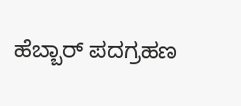ಹೆಬ್ಬಾರ್ ಪದಗ್ರಹಣ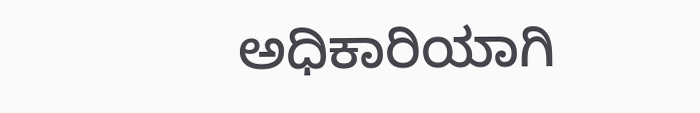ಅಧಿಕಾರಿಯಾಗಿ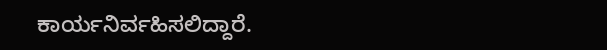ಕಾರ್ಯನಿರ್ವಹಿಸಲಿದ್ದಾರೆ.